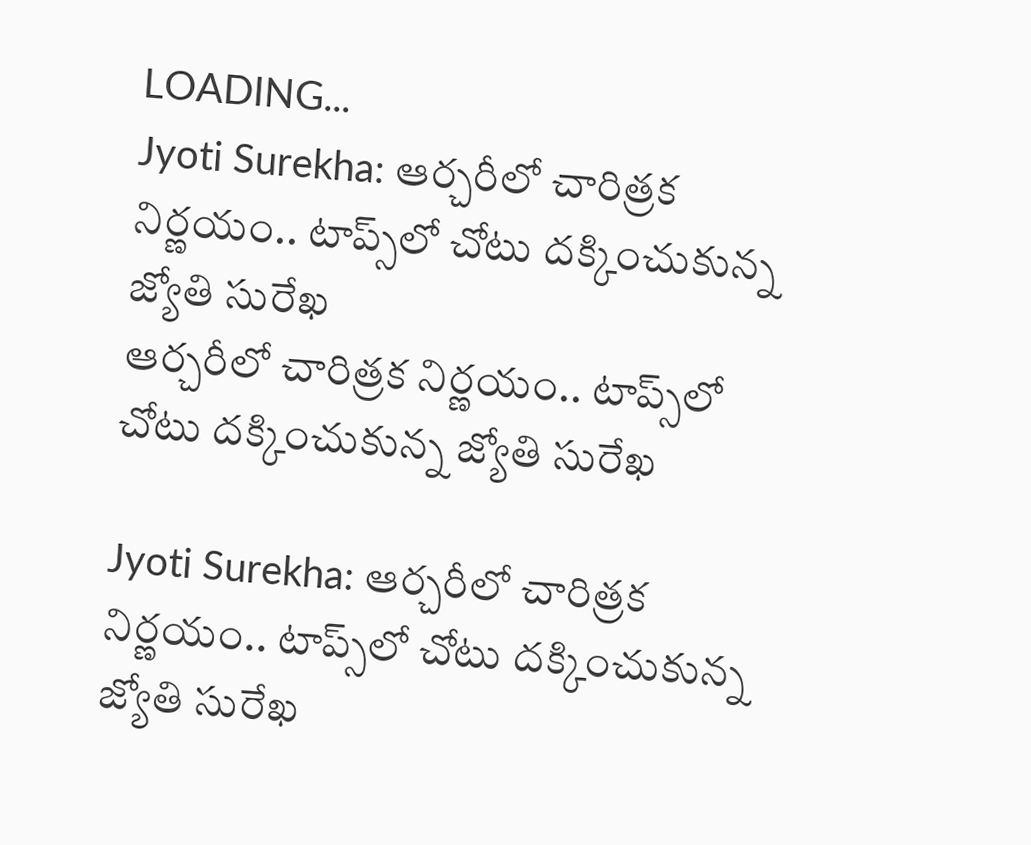LOADING...
Jyoti Surekha: ఆర్చరీలో చారిత్రక నిర్ణయం.. టాప్స్‌లో చోటు దక్కించుకున్న జ్యోతి సురేఖ
ఆర్చరీలో చారిత్రక నిర్ణయం.. టాప్స్‌లో చోటు దక్కించుకున్న జ్యోతి సురేఖ

Jyoti Surekha: ఆర్చరీలో చారిత్రక నిర్ణయం.. టాప్స్‌లో చోటు దక్కించుకున్న జ్యోతి సురేఖ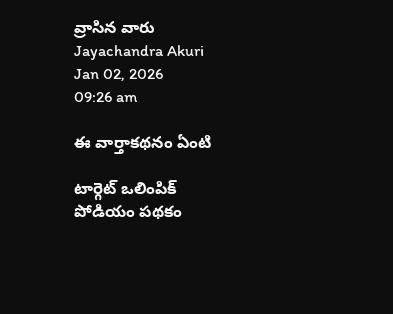వ్రాసిన వారు Jayachandra Akuri
Jan 02, 2026
09:26 am

ఈ వార్తాకథనం ఏంటి

టార్గెట్ ఒలింపిక్ పోడియం పథకం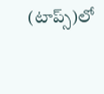(టాప్స్‌)లో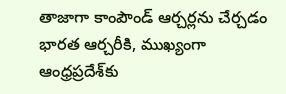తాజాగా కాంపౌండ్ ఆర్చర్లను చేర్చడం భారత ఆర్చరీకి, ముఖ్యంగా ఆంధ్రప్రదేశ్‌కు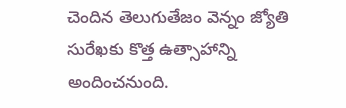చెందిన తెలుగుతేజం వెన్నం జ్యోతి సురేఖకు కొత్త ఉత్సాహాన్ని అందించనుంది.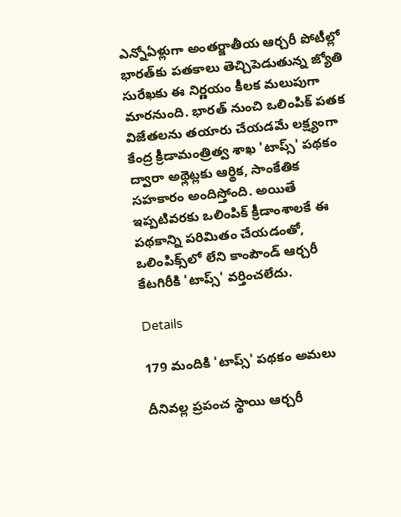ఎన్నోఏళ్లుగా అంతర్జాతీయ ఆర్చరీ పోటీల్లో భారత్‌కు పతకాలు తెచ్చిపెడుతున్న జ్యోతి సురేఖకు ఈ నిర్ణయం కీలక మలుపుగా మారనుంది. భారత్ నుంచి ఒలింపిక్ పతక విజేతలను తయారు చేయడమే లక్ష్యంగా కేంద్ర క్రీడామంత్రిత్వ శాఖ 'టాప్స్‌' పథకం ద్వారా అథ్లెట్లకు ఆర్థిక, సాంకేతిక సహకారం అందిస్తోంది. అయితే ఇప్పటివరకు ఒలింపిక్ క్రీడాంశాలకే ఈ పథకాన్ని పరిమితం చేయడంతో, ఒలింపిక్స్‌లో లేని కాంపౌండ్ ఆర్చరీ కేటగిరీకి 'టాప్స్‌' వర్తించలేదు.

Details

179 మందికి 'టాప్స్‌' పథకం అమలు

దీనివల్ల ప్రపంచ స్థాయి ఆర్చరీ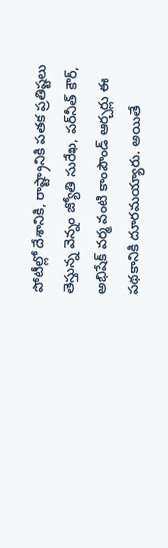పోటీల్లో దేశానికి, రాష్ట్రానికి పతక ప్రతిష్టలు తెస్తున్న వెన్నం జ్యోతి సురేఖ, పర్‌నీత్ కౌర్, అభిషేక్ వర్మ వంటి కాంపౌండ్ ఆర్చర్లు ఈ పథకానికి దూరమయ్యారు. అయితే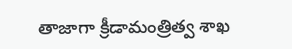తాజాగా క్రీడామంత్రిత్వ శాఖ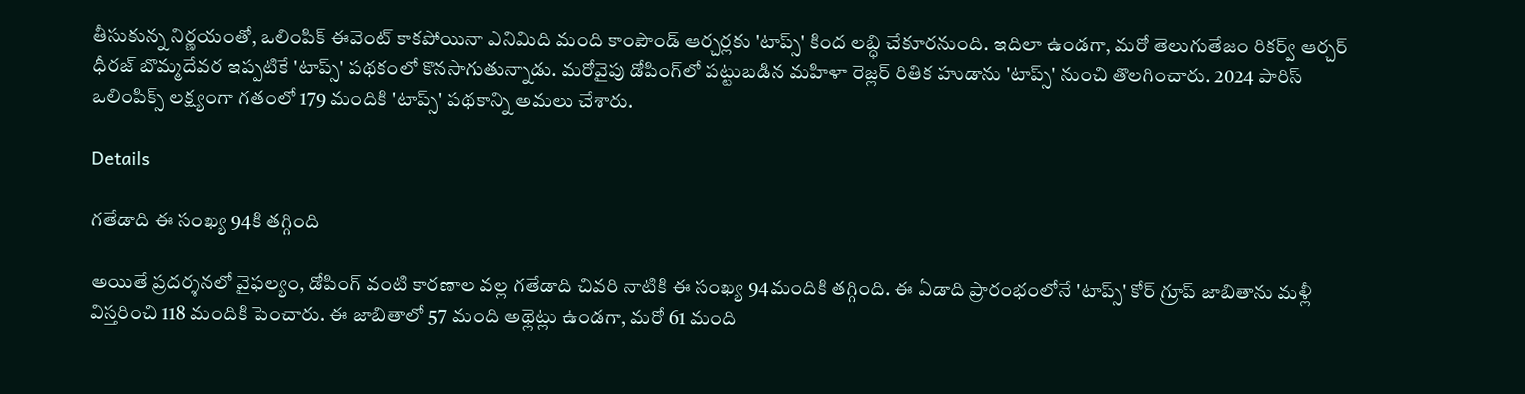తీసుకున్న నిర్ణయంతో, ఒలింపిక్ ఈవెంట్ కాకపోయినా ఎనిమిది మంది కాంపౌండ్ ఆర్చర్లకు 'టాప్స్‌' కింద లబ్ధి చేకూరనుంది. ఇదిలా ఉండగా, మరో తెలుగుతేజం రికర్వ్ ఆర్చర్ ధీరజ్ బొమ్మదేవర ఇప్పటికే 'టాప్స్‌' పథకంలో కొనసాగుతున్నాడు. మరోవైపు డోపింగ్‌లో పట్టుబడిన మహిళా రెజ్లర్ రితిక హుడాను 'టాప్స్‌' నుంచి తొలగించారు. 2024 పారిస్ ఒలింపిక్స్ లక్ష్యంగా గతంలో 179 మందికి 'టాప్స్‌' పథకాన్ని అమలు చేశారు.

Details

గతేడాది ఈ సంఖ్య 94కి తగ్గింది

అయితే ప్రదర్శనలో వైఫల్యం, డోపింగ్ వంటి కారణాల వల్ల గతేడాది చివరి నాటికి ఈ సంఖ్య 94మందికి తగ్గింది. ఈ ఏడాది ప్రారంభంలోనే 'టాప్స్‌' కోర్ గ్రూప్ జాబితాను మళ్లీ విస్తరించి 118 మందికి పెంచారు. ఈ జాబితాలో 57 మంది అథ్లెట్లు ఉండగా, మరో 61 మంది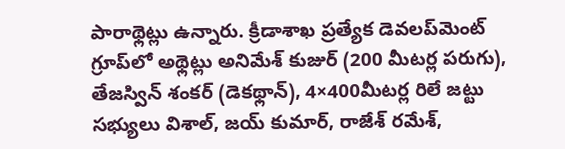పారాథ్లెట్లు ఉన్నారు. క్రీడాశాఖ ప్రత్యేక డెవలప్‌మెంట్ గ్రూప్‌లో అథ్లెట్లు అనిమేశ్ కుజుర్ (200 మీటర్ల పరుగు), తేజస్విన్ శంకర్ (డెకథ్లాన్), 4×400మీటర్ల రిలే జట్టు సభ్యులు విశాల్, జయ్ కుమార్, రాజేశ్ రమేశ్,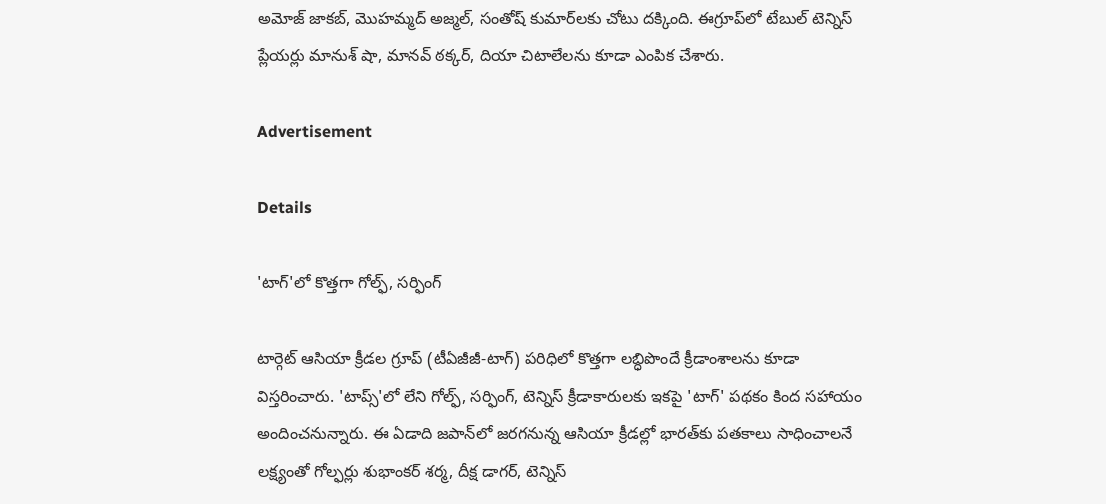అమోజ్ జాకబ్, మొహమ్మద్ అజ్మల్, సంతోష్ కుమార్‌లకు చోటు దక్కింది. ఈగ్రూప్‌లో టేబుల్ టెన్నిస్ ప్లేయర్లు మానుశ్ షా, మానవ్ ఠక్కర్, దియా చిటాలేలను కూడా ఎంపిక చేశారు.

Advertisement

Details

'టాగ్‌'లో కొత్తగా గోల్ఫ్, సర్ఫింగ్

టార్గెట్ ఆసియా క్రీడల గ్రూప్ (టీఏజీజీ-టాగ్‌) పరిధిలో కొత్తగా లబ్ధిపొందే క్రీడాంశాలను కూడా విస్తరించారు. 'టాప్స్‌'లో లేని గోల్ఫ్, సర్ఫింగ్, టెన్నిస్ క్రీడాకారులకు ఇకపై 'టాగ్‌' పథకం కింద సహాయం అందించనున్నారు. ఈ ఏడాది జపాన్‌లో జరగనున్న ఆసియా క్రీడల్లో భారత్‌కు పతకాలు సాధించాలనే లక్ష్యంతో గోల్ఫర్లు శుభాంకర్ శర్మ, దీక్ష డాగర్, టెన్నిస్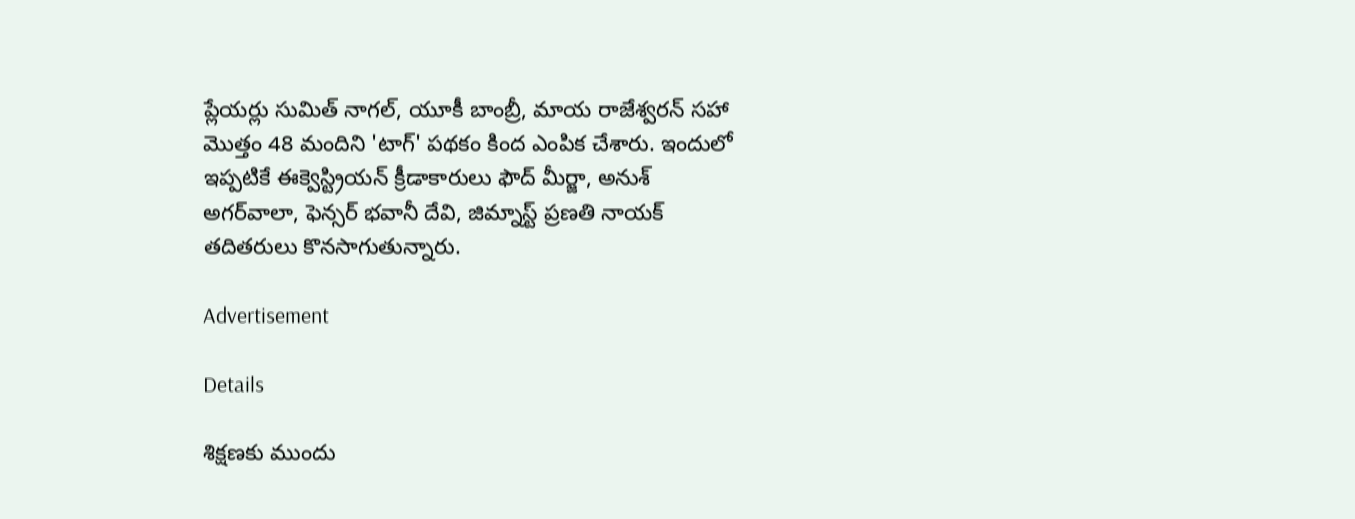ప్లేయర్లు సుమిత్ నాగల్, యూకీ బాంబ్రీ, మాయ రాజేశ్వరన్ సహా మొత్తం 48 మందిని 'టాగ్‌' పథకం కింద ఎంపిక చేశారు. ఇందులో ఇప్పటికే ఈక్వెస్ట్రియన్ క్రీడాకారులు ఫౌద్ మీర్జా, అనుశ్ అగర్‌వాలా, ఫెన్సర్ భవానీ దేవి, జిమ్నాస్ట్ ప్రణతి నాయక్ తదితరులు కొనసాగుతున్నారు.

Advertisement

Details

శిక్షణకు ముందు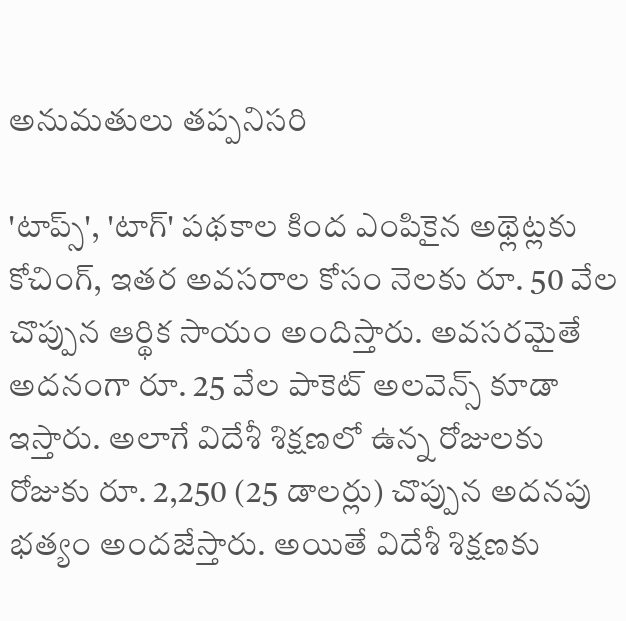అనుమతులు తప్పనిసరి

'టాప్స్‌', 'టాగ్‌' పథకాల కింద ఎంపికైన అథ్లెట్లకు కోచింగ్, ఇతర అవసరాల కోసం నెలకు రూ. 50 వేల చొప్పున ఆర్థిక సాయం అందిస్తారు. అవసరమైతే అదనంగా రూ. 25 వేల పాకెట్ అలవెన్స్ కూడా ఇస్తారు. అలాగే విదేశీ శిక్షణలో ఉన్న రోజులకు రోజుకు రూ. 2,250 (25 డాలర్లు) చొప్పున అదనపు భత్యం అందజేస్తారు. అయితే విదేశీ శిక్షణకు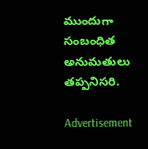ముందుగా సంబంధిత అనుమతులు తప్పనిసరి.

Advertisement